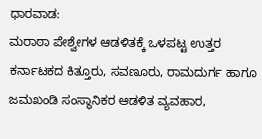ಧಾರವಾಡ:
ಮರಾಠಾ ಪೇಶ್ವೇಗಳ ಆಡಳಿತಕ್ಕೆ ಒಳಪಟ್ಟ ಉತ್ತರ ಕರ್ನಾಟಕದ ಕಿತ್ತೂರು, ಸವಣೂರು, ರಾಮದುರ್ಗ ಹಾಗೂ ಜಮಖಂಡಿ ಸಂಸ್ಥಾನಿಕರ ಆಡಳಿತ ವ್ಯವಹಾರ,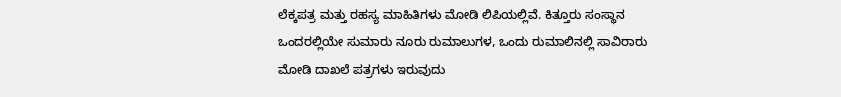ಲೆಕ್ಕಪತ್ರ ಮತ್ತು ರಹಸ್ಯ ಮಾಹಿತಿಗಳು ಮೋಡಿ ಲಿಪಿಯಲ್ಲಿವೆ. ಕಿತ್ತೂರು ಸಂಸ್ಥಾನ ಒಂದರಲ್ಲಿಯೇ ಸುಮಾರು ನೂರು ರುಮಾಲುಗಳ, ಒಂದು ರುಮಾಲಿನಲ್ಲಿ ಸಾವಿರಾರು ಮೋಡಿ ದಾಖಲೆ ಪತ್ರಗಳು ಇರುವುದು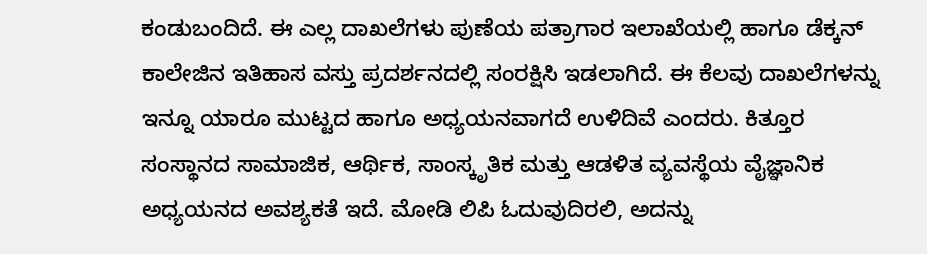ಕಂಡುಬಂದಿದೆ. ಈ ಎಲ್ಲ ದಾಖಲೆಗಳು ಪುಣೆಯ ಪತ್ರಾಗಾರ ಇಲಾಖೆಯಲ್ಲಿ ಹಾಗೂ ಡೆಕ್ಕನ್ ಕಾಲೇಜಿನ ಇತಿಹಾಸ ವಸ್ತು ಪ್ರದರ್ಶನದಲ್ಲಿ ಸಂರಕ್ಷಿಸಿ ಇಡಲಾಗಿದೆ. ಈ ಕೆಲವು ದಾಖಲೆಗಳನ್ನು ಇನ್ನೂ ಯಾರೂ ಮುಟ್ಟದ ಹಾಗೂ ಅಧ್ಯಯನವಾಗದೆ ಉಳಿದಿವೆ ಎಂದರು. ಕಿತ್ತೂರ ಸಂಸ್ಥಾನದ ಸಾಮಾಜಿಕ, ಆರ್ಥಿಕ, ಸಾಂಸ್ಕೃತಿಕ ಮತ್ತು ಆಡಳಿತ ವ್ಯವಸ್ಥೆಯ ವೈಜ್ಞಾನಿಕ ಅಧ್ಯಯನದ ಅವಶ್ಯಕತೆ ಇದೆ. ಮೋಡಿ ಲಿಪಿ ಓದುವುದಿರಲಿ, ಅದನ್ನು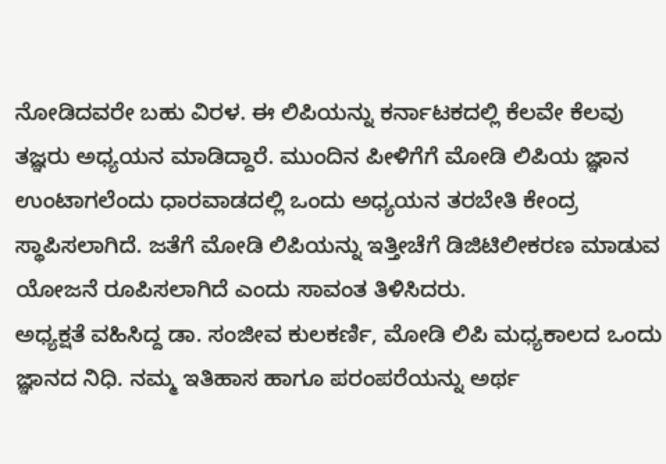ನೋಡಿದವರೇ ಬಹು ವಿರಳ. ಈ ಲಿಪಿಯನ್ನು ಕರ್ನಾಟಕದಲ್ಲಿ ಕೆಲವೇ ಕೆಲವು ತಜ್ಞರು ಅಧ್ಯಯನ ಮಾಡಿದ್ದಾರೆ. ಮುಂದಿನ ಪೀಳಿಗೆಗೆ ಮೋಡಿ ಲಿಪಿಯ ಜ್ಞಾನ ಉಂಟಾಗಲೆಂದು ಧಾರವಾಡದಲ್ಲಿ ಒಂದು ಅಧ್ಯಯನ ತರಬೇತಿ ಕೇಂದ್ರ ಸ್ಥಾಪಿಸಲಾಗಿದೆ. ಜತೆಗೆ ಮೋಡಿ ಲಿಪಿಯನ್ನು ಇತ್ತೀಚೆಗೆ ಡಿಜಿಟಿಲೀಕರಣ ಮಾಡುವ ಯೋಜನೆ ರೂಪಿಸಲಾಗಿದೆ ಎಂದು ಸಾವಂತ ತಿಳಿಸಿದರು.
ಅಧ್ಯಕ್ಷತೆ ವಹಿಸಿದ್ದ ಡಾ. ಸಂಜೀವ ಕುಲಕರ್ಣಿ, ಮೋಡಿ ಲಿಪಿ ಮಧ್ಯಕಾಲದ ಒಂದು ಜ್ಞಾನದ ನಿಧಿ. ನಮ್ಮ ಇತಿಹಾಸ ಹಾಗೂ ಪರಂಪರೆಯನ್ನು ಅರ್ಥ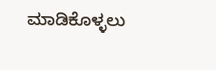ಮಾಡಿಕೊಳ್ಳಲು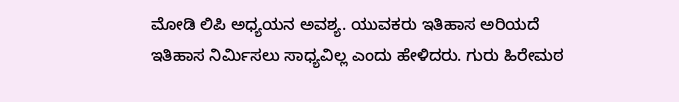ಮೋಡಿ ಲಿಪಿ ಅಧ್ಯಯನ ಅವಶ್ಯ. ಯುವಕರು ಇತಿಹಾಸ ಅರಿಯದೆ ಇತಿಹಾಸ ನಿರ್ಮಿಸಲು ಸಾಧ್ಯವಿಲ್ಲ ಎಂದು ಹೇಳಿದರು. ಗುರು ಹಿರೇಮಠ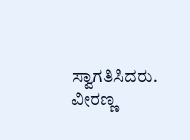ಸ್ವಾಗತಿಸಿದರು. ವೀರಣ್ಣ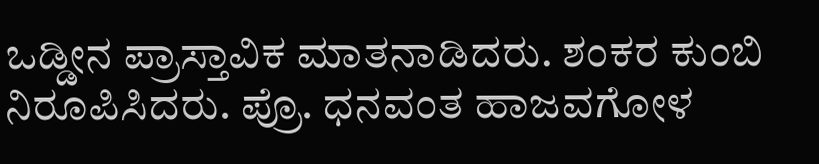ಒಡ್ಡೀನ ಪ್ರಾಸ್ತಾವಿಕ ಮಾತನಾಡಿದರು. ಶಂಕರ ಕುಂಬಿ ನಿರೂಪಿಸಿದರು. ಪ್ರೊ. ಧನವಂತ ಹಾಜವಗೋಳ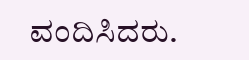ವಂದಿಸಿದರು.